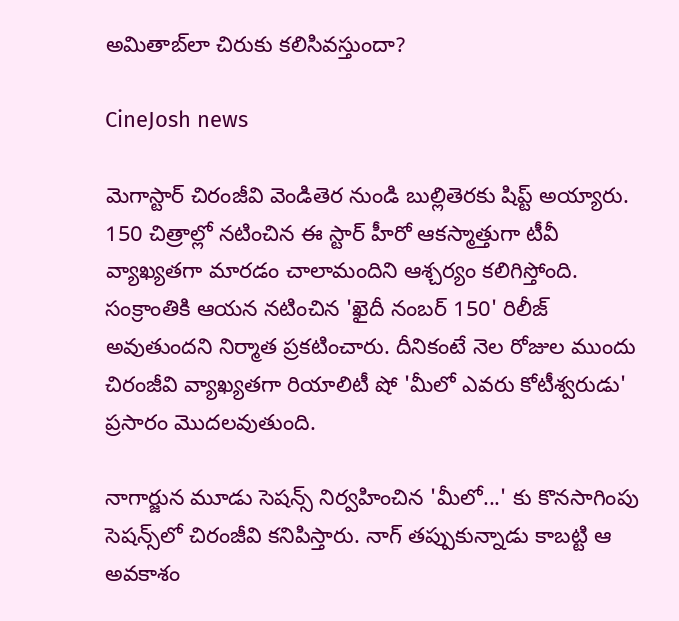అమితాబ్‌లా చిరుకు కలిసివస్తుందా?

CineJosh news

మెగాస్టార్‌ చిరంజీవి వెండితెర నుండి బుల్లితెరకు షిప్ట్‌ అయ్యారు. 150 చిత్రాల్లో నటించిన ఈ స్టార్‌ హీరో ఆకస్మాత్తుగా టీవీ వ్యాఖ్యతగా మారడం చాలామందిని ఆశ్చర్యం కలిగిస్తోంది. సంక్రాంతికి ఆయన నటించిన 'ఖైదీ నంబర్‌ 150' రిలీజ్‌ అవుతుందని నిర్మాత ప్రకటించారు. దీనికంటే నెల రోజుల ముందు చిరంజీవి వ్యాఖ్యతగా రియాలిటీ షో 'మీలో ఎవరు కోటీశ్వరుడు' ప్రసారం మొదలవుతుంది.

నాగార్జున మూడు సెషన్స్‌ నిర్వహించిన 'మీలో...' కు కొనసాగింపు సెషన్స్‌లో చిరంజీవి కనిపిస్తారు. నాగ్‌ తప్పుకున్నాడు కాబట్టి ఆ అవకాశం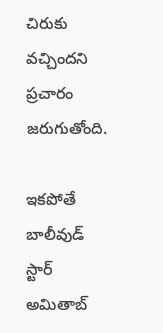చిరుకు వచ్చిందని ప్రచారం జరుగుతోంది.

ఇకపోతే బాలీవుడ్‌ స్టార్‌ అమితాబ్‌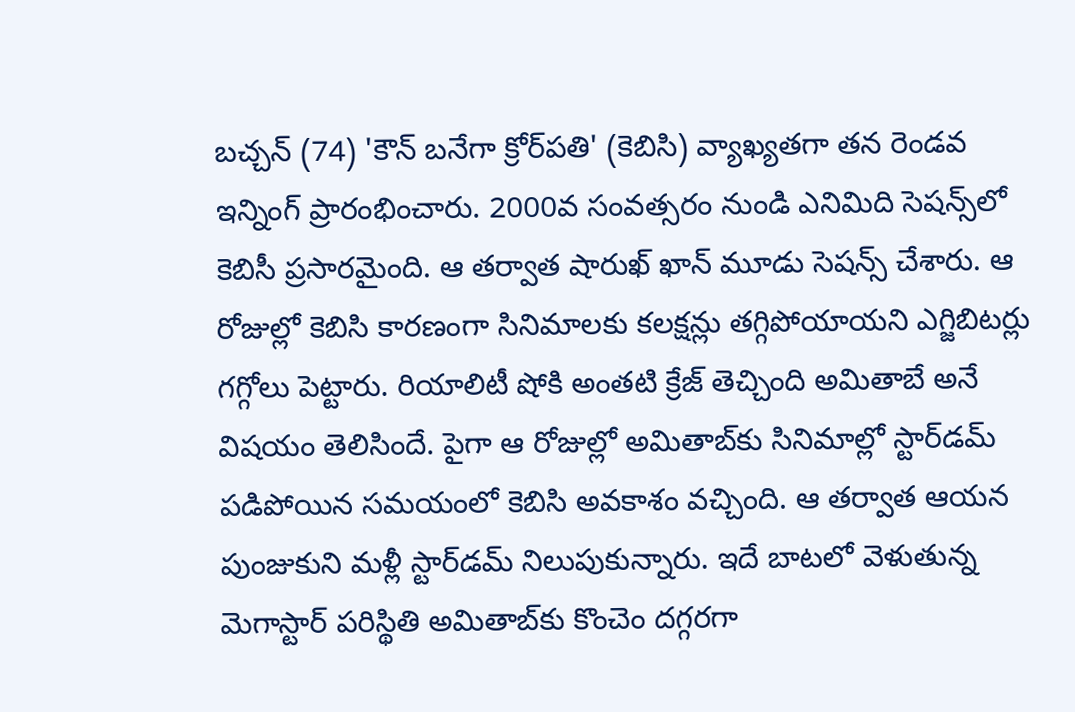బచ్చన్‌ (74) 'కౌన్‌ బనేగా క్రోర్‌పతి' (కెబిసి) వ్యాఖ్యతగా తన రెండవ ఇన్నింగ్‌ ప్రారంభించారు. 2000వ సంవత్సరం నుండి ఎనిమిది సెషన్స్‌లో కెబిసీ ప్రసారమైంది. ఆ తర్వాత షారుఖ్‌ ఖాన్‌ మూడు సెషన్స్‌ చేశారు. ఆ రోజుల్లో కెబిసి కారణంగా సినిమాలకు కలక్షన్లు తగ్గిపోయాయని ఎగ్జిబిటర్లు గగ్గోలు పెట్టారు. రియాలిటీ షోకి అంతటి క్రేజ్‌ తెచ్చింది అమితాబే అనే విషయం తెలిసిందే. పైగా ఆ రోజుల్లో అమితాబ్‌కు సినిమాల్లో స్టార్‌డమ్‌ పడిపోయిన సమయంలో కెబిసి అవకాశం వచ్చింది. ఆ తర్వాత ఆయన పుంజుకుని మళ్లీ స్టార్‌డమ్‌ నిలుపుకున్నారు. ఇదే బాటలో వెళుతున్న మెగాస్టార్‌ పరిస్థితి అమితాబ్‌కు కొంచెం దగ్గరగా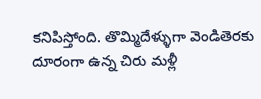కనిపిస్తోంది. తొమ్మిదేళ్ళుగా వెండితెరకు దూరంగా ఉన్న చిరు మళ్లీ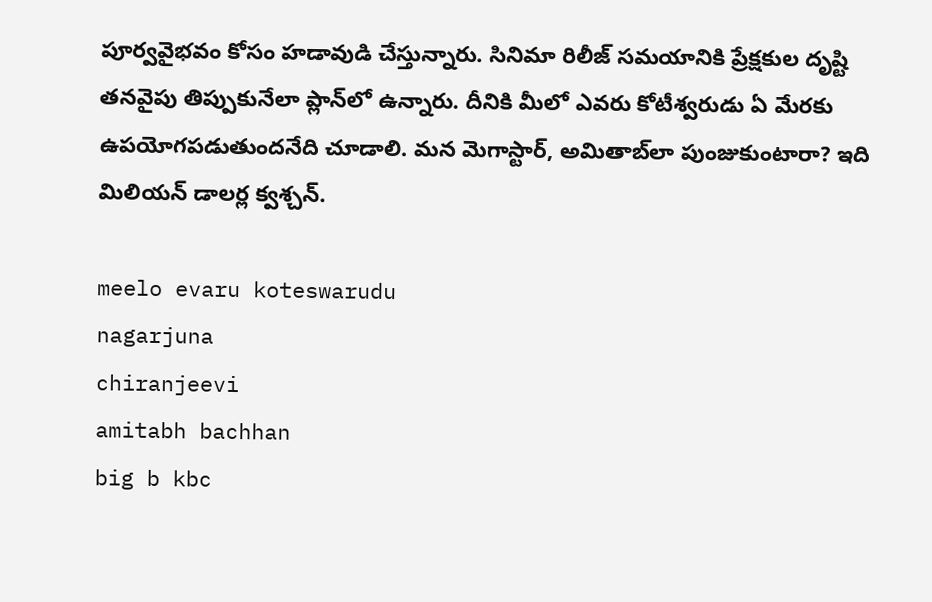పూర్వవైభవం కోసం హడావుడి చేస్తున్నారు. సినిమా రిలీజ్‌ సమయానికి ప్రేక్షకుల దృష్టి తనవైపు తిప్పుకునేలా ప్లాన్‌లో ఉన్నారు. దీనికి మీలో ఎవరు కోటీశ్వరుడు ఏ మేరకు ఉపయోగపడుతుందనేది చూడాలి. మన మెగాస్టార్‌, అమితాబ్‌లా పుంజుకుంటారా? ఇది మిలియన్‌ డాలర్ల క్వశ్చన్‌.

meelo evaru koteswarudu
nagarjuna
chiranjeevi
amitabh bachhan
big b kbc